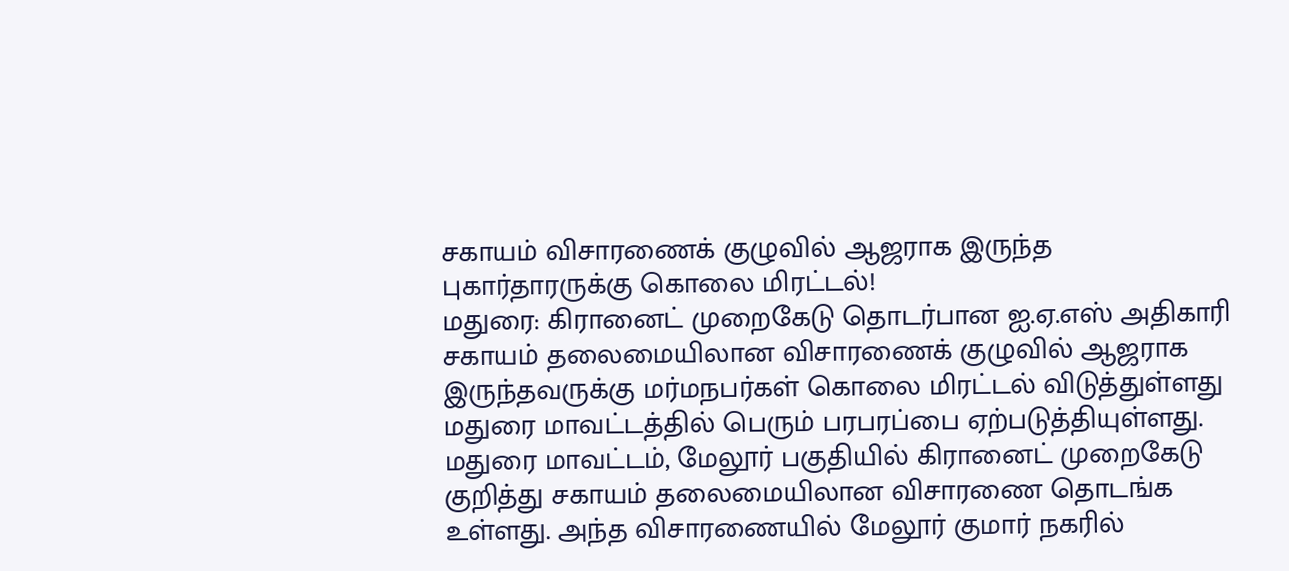சகாயம் விசாரணைக் குழுவில் ஆஜராக இருந்த புகார்தாரருக்கு கொலை மிரட்டல்!
மதுரை: கிரானைட் முறைகேடு தொடர்பான ஐ.ஏ.எஸ் அதிகாரி சகாயம் தலைமையிலான விசாரணைக் குழுவில் ஆஜராக இருந்தவருக்கு மர்மநபர்கள் கொலை மிரட்டல் விடுத்துள்ளது மதுரை மாவட்டத்தில் பெரும் பரபரப்பை ஏற்படுத்தியுள்ளது.
மதுரை மாவட்டம், மேலூர் பகுதியில் கிரானைட் முறைகேடு குறித்து சகாயம் தலைமையிலான விசாரணை தொடங்க உள்ளது. அந்த விசாரணையில் மேலூர் குமார் நகரில்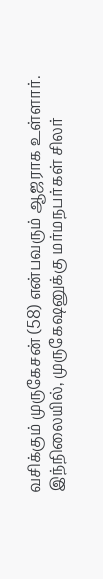வசிக்கும் முருகேசன் (58) என்பவரும் ஆஜராக உள்ளார்.
இந்நிலையில், முருகேஷனுக்கு மர்மநபர்கள் சிலர்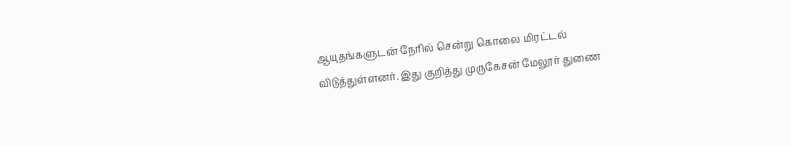ஆயுதங்களுடன் நேரில் சென்று கொலை மிரட்டல் விடுத்துள்ளனர். இது குறித்து முருகேசன் மேலூர் துணை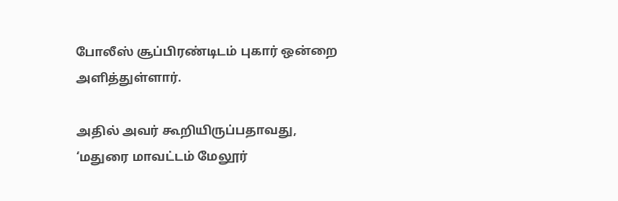போலீஸ் சூப்பிரண்டிடம் புகார் ஒன்றை அளித்துள்ளார்.

அதில் அவர் கூறியிருப்பதாவது, ‘மதுரை மாவட்டம் மேலூர்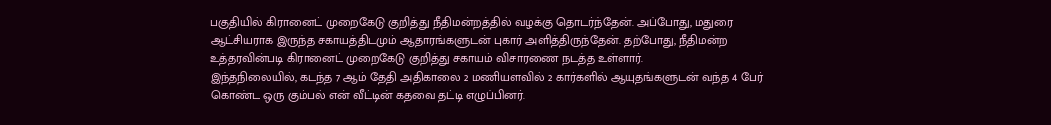பகுதியில் கிரானைட் முறைகேடு குறித்து நீதிமன்றத்தில் வழக்கு தொடர்ந்தேன். அப்போது, மதுரை ஆட்சியராக இருந்த சகாயத்திடமும் ஆதாரங்களுடன் புகார் அளித்திருந்தேன். தற்போது, நீதிமன்ற உத்தரவின்படி கிரானைட் முறைகேடு குறித்து சகாயம் விசாரணை நடத்த உள்ளார்.
இந்தநிலையில், கடந்த 7 ஆம் தேதி அதிகாலை 2 மணியளவில் 2 கார்களில் ஆயுதங்களுடன் வந்த 4 பேர் கொண்ட ஒரு கும்பல் என் வீட்டின் கதவை தட்டி எழுப்பினர்.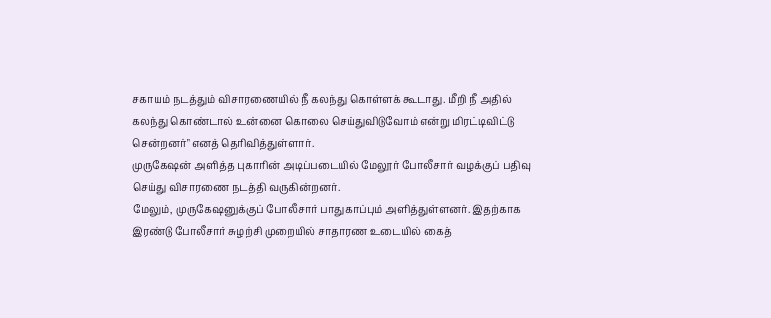சகாயம் நடத்தும் விசாரணையில் நீ கலந்து கொள்ளக் கூடாது. மீறி நீ அதில் கலந்து கொண்டால் உன்னை கொலை செய்துவிடுவோம் என்று மிரட்டிவிட்டு சென்றனர்" எனத் தெரிவித்துள்ளார்.
முருகேஷன் அளித்த புகாரின் அடிப்படையில் மேலூர் போலீசார் வழக்குப் பதிவு செய்து விசாரணை நடத்தி வருகின்றனர்.
மேலும், முருகேஷனுக்குப் போலீசார் பாதுகாப்பும் அளித்துள்ளனர். இதற்காக இரண்டு போலீசார் சுழற்சி முறையில் சாதாரண உடையில் கைத்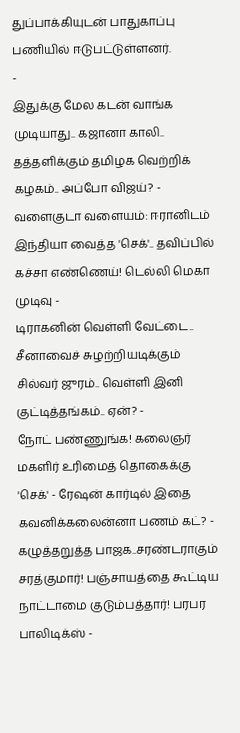துப்பாக்கியுடன் பாதுகாப்பு பணியில் ஈடுபட்டுள்ளனர்.
-
இதுக்கு மேல கடன் வாங்க முடியாது.. கஜானா காலி.. தத்தளிக்கும் தமிழக வெற்றிக் கழகம்.. அப்போ விஜய்? -
வளைகுடா வளையம்: ஈரானிடம் இந்தியா வைத்த 'செக்'.. தவிப்பில் கச்சா எண்ணெய்! டெல்லி மெகா முடிவு -
டிராகனின் வெள்ளி வேட்டை.. சீனாவைச் சுழற்றியடிக்கும் சில்வர் ஜுரம்.. வெள்ளி இனி குட்டித்தங்கம்.. ஏன்? -
நோட் பண்ணுங்க! கலைஞர் மகளிர் உரிமைத் தொகைக்கு 'செக்' - ரேஷன் கார்டில் இதை கவனிக்கலைன்னா பணம் கட்? -
கழுத்தறுத்த பாஜக..சரண்டராகும் சரத்குமார்! பஞ்சாயத்தை கூட்டிய நாட்டாமை குடும்பத்தார்! பரபர பாலிடிக்ஸ் -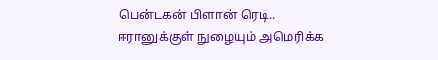பென்டகன் பிளான் ரெடி.. ஈரானுக்குள் நுழையும் அமெரிக்க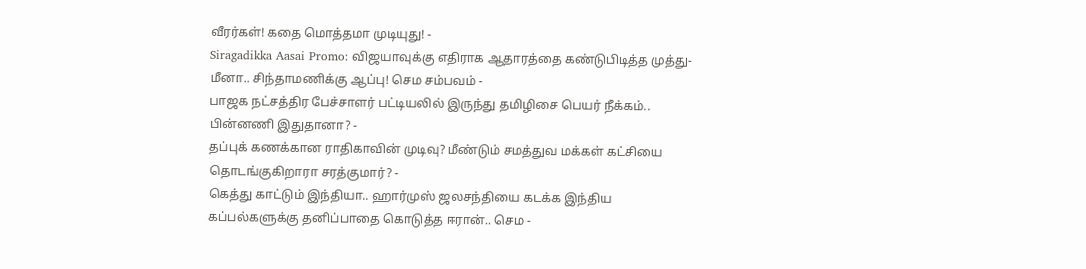வீரர்கள்! கதை மொத்தமா முடியுது! -
Siragadikka Aasai Promo: விஜயாவுக்கு எதிராக ஆதாரத்தை கண்டுபிடித்த முத்து- மீனா.. சிந்தாமணிக்கு ஆப்பு! செம சம்பவம் -
பாஜக நட்சத்திர பேச்சாளர் பட்டியலில் இருந்து தமிழிசை பெயர் நீக்கம்.. பின்னணி இதுதானா? -
தப்புக் கணக்கான ராதிகாவின் முடிவு? மீண்டும் சமத்துவ மக்கள் கட்சியை தொடங்குகிறாரா சரத்குமார்? -
கெத்து காட்டும் இந்தியா.. ஹார்முஸ் ஜலசந்தியை கடக்க இந்திய கப்பல்களுக்கு தனிப்பாதை கொடுத்த ஈரான்.. செம -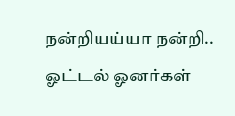நன்றியய்யா நன்றி.. ஓட்டல் ஓனர்கள்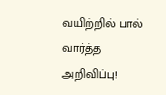வயிற்றில் பால் வார்த்த அறிவிப்பு!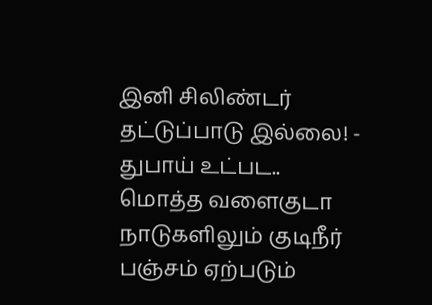இனி சிலிண்டர் தட்டுப்பாடு இல்லை! -
துபாய் உட்பட.. மொத்த வளைகுடா நாடுகளிலும் குடிநீர் பஞ்சம் ஏற்படும்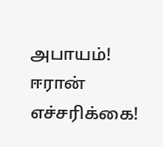அபாயம்! ஈரான் எச்சரிக்கை!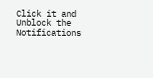Click it and Unblock the Notifications